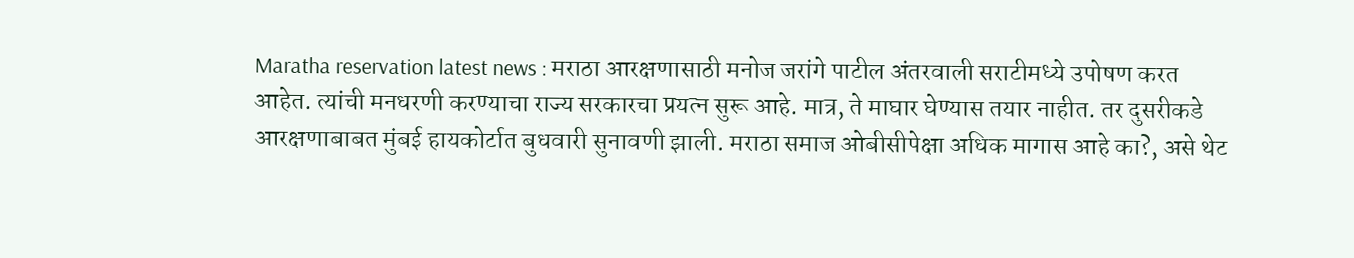Maratha reservation latest news : मराठा आरक्षणासाठी मनोज जरांगे पाटील अंतरवाली सराटीमध्ये उपोषण करत आहेत. त्यांची मनधरणी करण्याचा राज्य सरकारचा प्रयत्न सुरू आहे. मात्र, ते माघार घेण्यास तयार नाहीत. तर दुसरीकडे आरक्षणाबाबत मुंबई हायकोर्टात बुधवारी सुनावणी झाली. मराठा समाज ओबीसीपेक्षा अधिक मागास आहे का?, असे थेट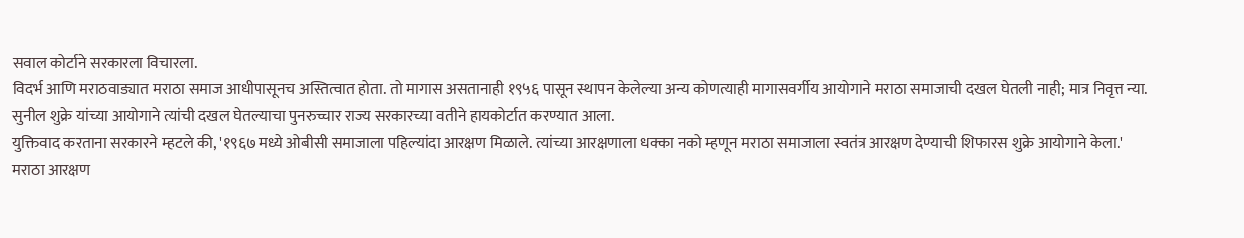सवाल कोर्टाने सरकारला विचारला.
विदर्भ आणि मराठवाड्यात मराठा समाज आधीपासूनच अस्तित्वात होता. तो मागास असतानाही १९५६ पासून स्थापन केलेल्या अन्य कोणत्याही मागासवर्गीय आयोगाने मराठा समाजाची दखल घेतली नाही; मात्र निवृत्त न्या. सुनील शुक्रे यांच्या आयोगाने त्यांची दखल घेतल्याचा पुनरुच्चार राज्य सरकारच्या वतीने हायकोर्टात करण्यात आला.
युक्तिवाद करताना सरकारने म्हटले की, '१९६७ मध्ये ओबीसी समाजाला पहिल्यांदा आरक्षण मिळाले. त्यांच्या आरक्षणाला धक्का नको म्हणून मराठा समाजाला स्वतंत्र आरक्षण देण्याची शिफारस शुक्रे आयोगाने केला.' मराठा आरक्षण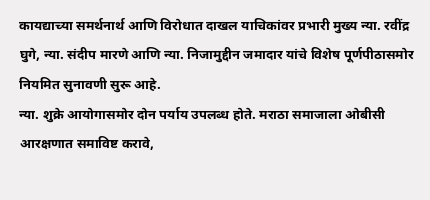कायद्याच्या समर्थनार्थ आणि विरोधात दाखल याचिकांवर प्रभारी मुख्य न्या. रवींद्र घुगे, न्या. संदीप मारणे आणि न्या. निजामुद्दीन जमादार यांचे विशेष पूर्णपीठासमोर नियमित सुनावणी सुरू आहे.
न्या. शुक्रे आयोगासमोर दोन पर्याय उपलब्ध होते. मराठा समाजाला ओबीसी आरक्षणात समाविष्ट करावे,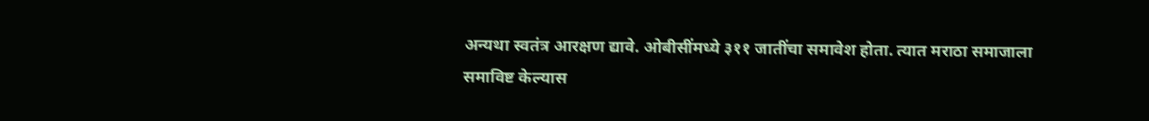अन्यथा स्वतंत्र आरक्षण द्यावे. ओबीसींमध्ये ३११ जातींचा समावेश होता. त्यात मराठा समाजाला समाविष्ट केल्यास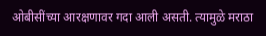ओबीसींच्या आरक्षणावर गदा आली असती. त्यामुळे मराठा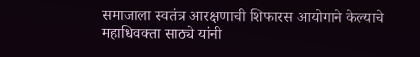समाजाला स्वतंत्र आरक्षणाची शिफारस आयोगाने केल्याचे महाधिवक्ता साठ्ये यांनी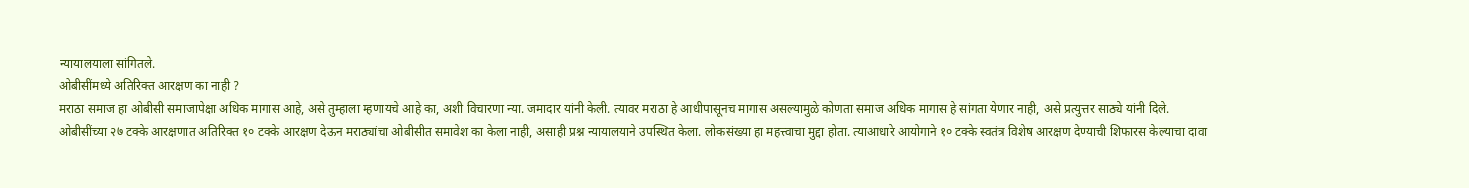न्यायालयाला सांगितले.
ओबीसींमध्ये अतिरिक्त आरक्षण का नाही ?
मराठा समाज हा ओबीसी समाजापेक्षा अधिक मागास आहे, असे तुम्हाला म्हणायचे आहे का, अशी विचारणा न्या. जमादार यांनी केली. त्यावर मराठा हे आधीपासूनच मागास असल्यामुळे कोणता समाज अधिक मागास हे सांगता येणार नाही, असे प्रत्युत्तर साठ्ये यांनी दिले.
ओबीसींच्या २७ टक्के आरक्षणात अतिरिक्त १० टक्के आरक्षण देऊन मराठ्यांचा ओबीसीत समावेश का केला नाही, असाही प्रश्न न्यायालयाने उपस्थित केला. लोकसंख्या हा महत्त्वाचा मुद्दा होता. त्याआधारे आयोगाने १० टक्के स्वतंत्र विशेष आरक्षण देण्याची शिफारस केल्याचा दावा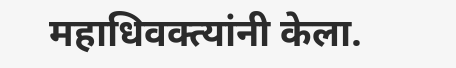महाधिवक्त्यांनी केला.